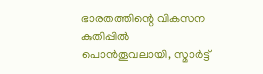ഭാരതത്തിന്റെ വികസന കുതിപ്പിൽ പൊൻതൂവലായി, സ്മാർട്ട്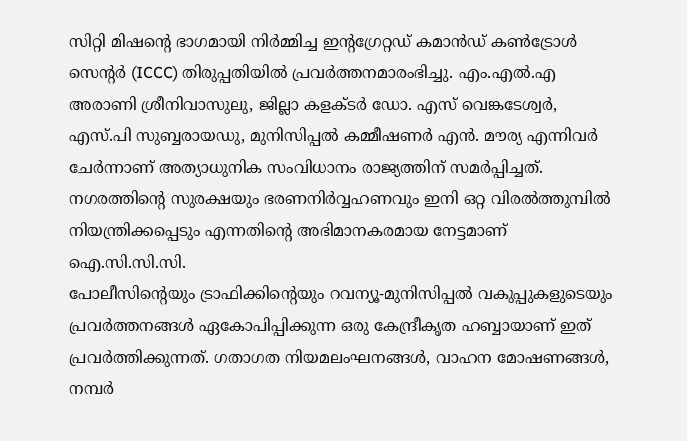സിറ്റി മിഷന്റെ ഭാഗമായി നിർമ്മിച്ച ഇന്റഗ്രേറ്റഡ് കമാൻഡ് കൺട്രോൾ സെന്റർ (ICCC) തിരുപ്പതിയിൽ പ്രവർത്തനമാരംഭിച്ചു. എം.എൽ.എ അരാണി ശ്രീനിവാസുലു, ജില്ലാ കളക്ടർ ഡോ. എസ് വെങ്കടേശ്വർ, എസ്.പി സുബ്ബരായഡു, മുനിസിപ്പൽ കമ്മീഷണർ എൻ. മൗര്യ എന്നിവർ ചേർന്നാണ് അത്യാധുനിക സംവിധാനം രാജ്യത്തിന് സമർപ്പിച്ചത്. നഗരത്തിന്റെ സുരക്ഷയും ഭരണനിർവ്വഹണവും ഇനി ഒറ്റ വിരൽത്തുമ്പിൽ നിയന്ത്രിക്കപ്പെടും എന്നതിന്റെ അഭിമാനകരമായ നേട്ടമാണ് ഐ.സി.സി.സി.
പോലീസിന്റെയും ട്രാഫിക്കിന്റെയും റവന്യൂ-മുനിസിപ്പൽ വകുപ്പുകളുടെയും പ്രവർത്തനങ്ങൾ ഏകോപിപ്പിക്കുന്ന ഒരു കേന്ദ്രീകൃത ഹബ്ബായാണ് ഇത് പ്രവർത്തിക്കുന്നത്. ഗതാഗത നിയമലംഘനങ്ങൾ, വാഹന മോഷണങ്ങൾ, നമ്പർ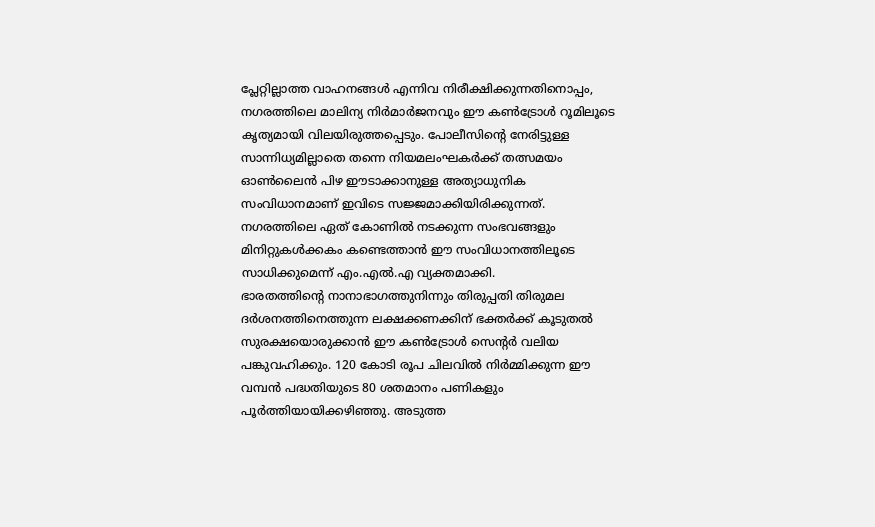പ്ലേറ്റില്ലാത്ത വാഹനങ്ങൾ എന്നിവ നിരീക്ഷിക്കുന്നതിനൊപ്പം, നഗരത്തിലെ മാലിന്യ നിർമാർജനവും ഈ കൺട്രോൾ റൂമിലൂടെ കൃത്യമായി വിലയിരുത്തപ്പെടും. പോലീസിന്റെ നേരിട്ടുള്ള സാന്നിധ്യമില്ലാതെ തന്നെ നിയമലംഘകർക്ക് തത്സമയം ഓൺലൈൻ പിഴ ഈടാക്കാനുള്ള അത്യാധുനിക സംവിധാനമാണ് ഇവിടെ സജ്ജമാക്കിയിരിക്കുന്നത്. നഗരത്തിലെ ഏത് കോണിൽ നടക്കുന്ന സംഭവങ്ങളും മിനിറ്റുകൾക്കകം കണ്ടെത്താൻ ഈ സംവിധാനത്തിലൂടെ സാധിക്കുമെന്ന് എം.എൽ.എ വ്യക്തമാക്കി.
ഭാരതത്തിന്റെ നാനാഭാഗത്തുനിന്നും തിരുപ്പതി തിരുമല ദർശനത്തിനെത്തുന്ന ലക്ഷക്കണക്കിന് ഭക്തർക്ക് കൂടുതൽ സുരക്ഷയൊരുക്കാൻ ഈ കൺട്രോൾ സെന്റർ വലിയ പങ്കുവഹിക്കും. 120 കോടി രൂപ ചിലവിൽ നിർമ്മിക്കുന്ന ഈ വമ്പൻ പദ്ധതിയുടെ 80 ശതമാനം പണികളും പൂർത്തിയായിക്കഴിഞ്ഞു. അടുത്ത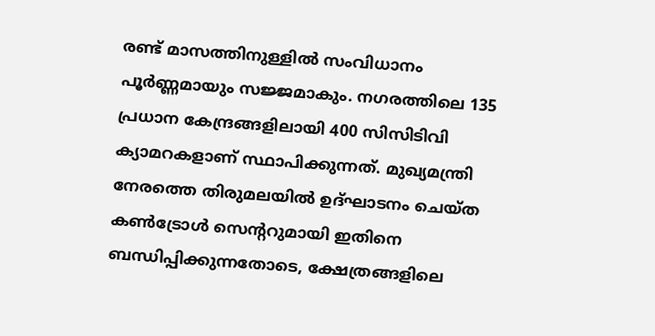രണ്ട് മാസത്തിനുള്ളിൽ സംവിധാനം പൂർണ്ണമായും സജ്ജമാകും. നഗരത്തിലെ 135 പ്രധാന കേന്ദ്രങ്ങളിലായി 400 സിസിടിവി ക്യാമറകളാണ് സ്ഥാപിക്കുന്നത്. മുഖ്യമന്ത്രി നേരത്തെ തിരുമലയിൽ ഉദ്ഘാടനം ചെയ്ത കൺട്രോൾ സെന്ററുമായി ഇതിനെ ബന്ധിപ്പിക്കുന്നതോടെ, ക്ഷേത്രങ്ങളിലെ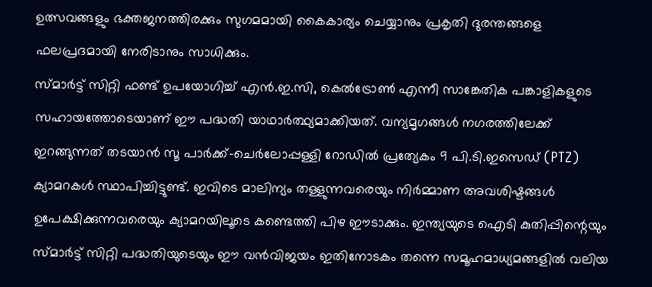ഉത്സവങ്ങളും ഭക്തജനത്തിരക്കും സുഗമമായി കൈകാര്യം ചെയ്യാനും പ്രകൃതി ദുരന്തങ്ങളെ ഫലപ്രദമായി നേരിടാനും സാധിക്കും.
സ്മാർട്ട് സിറ്റി ഫണ്ട് ഉപയോഗിച്ച് എൻ.ഇ.സി, കെൽട്രോൺ എന്നീ സാങ്കേതിക പങ്കാളികളുടെ സഹായത്തോടെയാണ് ഈ പദ്ധതി യാഥാർത്ഥ്യമാക്കിയത്. വന്യമൃഗങ്ങൾ നഗരത്തിലേക്ക് ഇറങ്ങുന്നത് തടയാൻ സൂ പാർക്ക്-ചെർലോപ്പള്ളി റോഡിൽ പ്രത്യേകം 9 പി.ടി.ഇസെഡ് (PTZ) ക്യാമറകൾ സ്ഥാപിച്ചിട്ടുണ്ട്. ഇവിടെ മാലിന്യം തള്ളുന്നവരെയും നിർമ്മാണ അവശിഷ്ടങ്ങൾ ഉപേക്ഷിക്കുന്നവരെയും ക്യാമറയിലൂടെ കണ്ടെത്തി പിഴ ഈടാക്കും. ഇന്ത്യയുടെ ഐടി കുതിപ്പിന്റെയും സ്മാർട്ട് സിറ്റി പദ്ധതിയുടെയും ഈ വൻവിജയം ഇതിനോടകം തന്നെ സമൂഹമാധ്യമങ്ങളിൽ വലിയ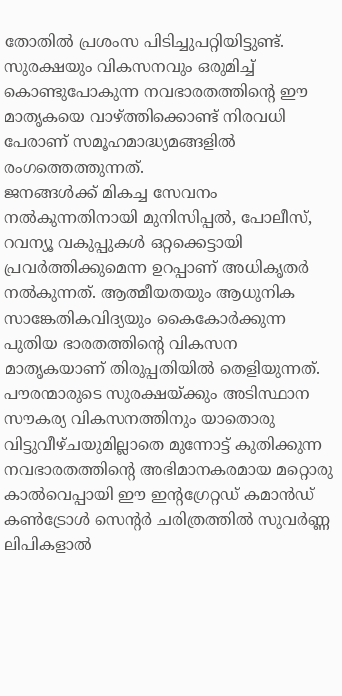തോതിൽ പ്രശംസ പിടിച്ചുപറ്റിയിട്ടുണ്ട്. സുരക്ഷയും വികസനവും ഒരുമിച്ച് കൊണ്ടുപോകുന്ന നവഭാരതത്തിന്റെ ഈ മാതൃകയെ വാഴ്ത്തിക്കൊണ്ട് നിരവധി പേരാണ് സമൂഹമാദ്ധ്യമങ്ങളിൽ രംഗത്തെത്തുന്നത്.
ജനങ്ങൾക്ക് മികച്ച സേവനം നൽകുന്നതിനായി മുനിസിപ്പൽ, പോലീസ്, റവന്യൂ വകുപ്പുകൾ ഒറ്റക്കെട്ടായി പ്രവർത്തിക്കുമെന്ന ഉറപ്പാണ് അധികൃതർ നൽകുന്നത്. ആത്മീയതയും ആധുനിക സാങ്കേതികവിദ്യയും കൈകോർക്കുന്ന പുതിയ ഭാരതത്തിന്റെ വികസന മാതൃകയാണ് തിരുപ്പതിയിൽ തെളിയുന്നത്. പൗരന്മാരുടെ സുരക്ഷയ്ക്കും അടിസ്ഥാന സൗകര്യ വികസനത്തിനും യാതൊരു വിട്ടുവീഴ്ചയുമില്ലാതെ മുന്നോട്ട് കുതിക്കുന്ന നവഭാരതത്തിന്റെ അഭിമാനകരമായ മറ്റൊരു കാൽവെപ്പായി ഈ ഇന്റഗ്രേറ്റഡ് കമാൻഡ് കൺട്രോൾ സെന്റർ ചരിത്രത്തിൽ സുവർണ്ണ ലിപികളാൽ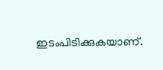ഇടംപിടിക്കുകയാണ്.